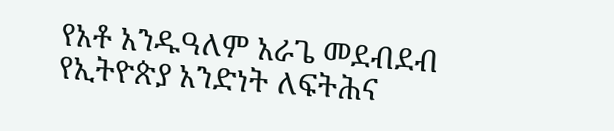የአቶ አንዱዓለም አራጌ መደብደብ
የኢትዮጵያ አንድነት ለፍትሕና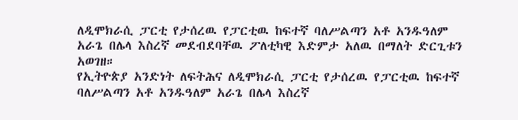ለዲሞክራሲ ፓርቲ የታሰረዉ የፓርቲዉ ከፍተኛ ባለሥልጣን አቶ አንዱዓለም አራጌ በሌላ እስረኛ መደብደባቸዉ ፖለቲካዊ እድምታ አለዉ በማለት ድርጊቱን አወገዘ።
የኢትዮጵያ አንድነት ለፍትሕና ለዲሞክራሲ ፓርቲ የታሰረዉ የፓርቲዉ ከፍተኛ ባለሥልጣን አቶ አንዱዓለም አራጌ በሌላ እስረኛ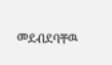መደብደባቸዉ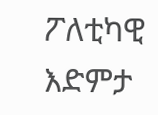ፖለቲካዊ እድምታ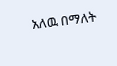አለዉ በማለት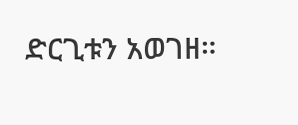ድርጊቱን አወገዘ።